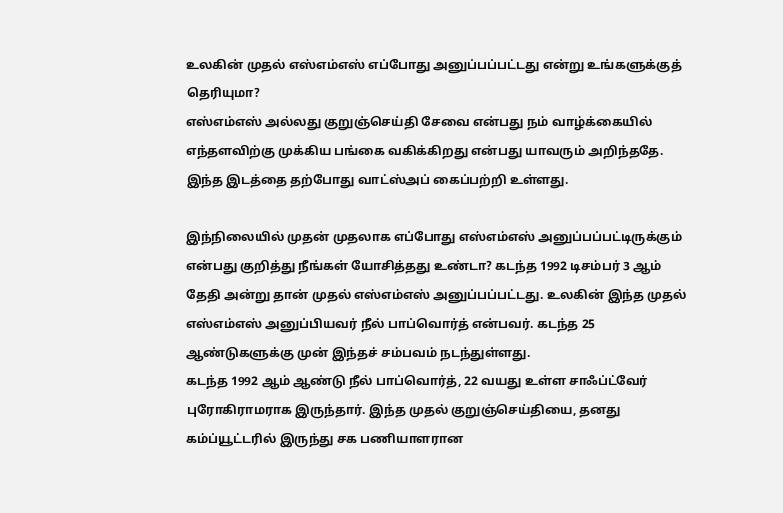உலகின் முதல் எஸ்எம்எஸ் எப்போது அனுப்பப்பட்டது என்று உங்களுக்குத் தெரியுமா?
எஸ்எம்எஸ் அல்லது குறுஞ்செய்தி சேவை என்பது நம் வாழ்க்கையில் எந்தளவிற்கு முக்கிய பங்கை வகிக்கிறது என்பது யாவரும் அறிந்ததே. இந்த இடத்தை தற்போது வாட்ஸ்அப் கைப்பற்றி உள்ளது.

இந்நிலையில் முதன் முதலாக எப்போது எஸ்எம்எஸ் அனுப்பப்பட்டிருக்கும் என்பது குறித்து நீங்கள் யோசித்தது உண்டா? கடந்த 1992 டிசம்பர் 3 ஆம் தேதி அன்று தான் முதல் எஸ்எம்எஸ் அனுப்பப்பட்டது. உலகின் இந்த முதல் எஸ்எம்எஸ் அனுப்பியவர் நீல் பாப்வொர்த் என்பவர். கடந்த 25 ஆண்டுகளுக்கு முன் இந்தச் சம்பவம் நடந்துள்ளது.
கடந்த 1992 ஆம் ஆண்டு நீல் பாப்வொர்த், 22 வயது உள்ள சாஃப்ட்வேர் புரோகிராமராக இருந்தார். இந்த முதல் குறுஞ்செய்தியை, தனது கம்ப்யூட்டரில் இருந்து சக பணியாளரான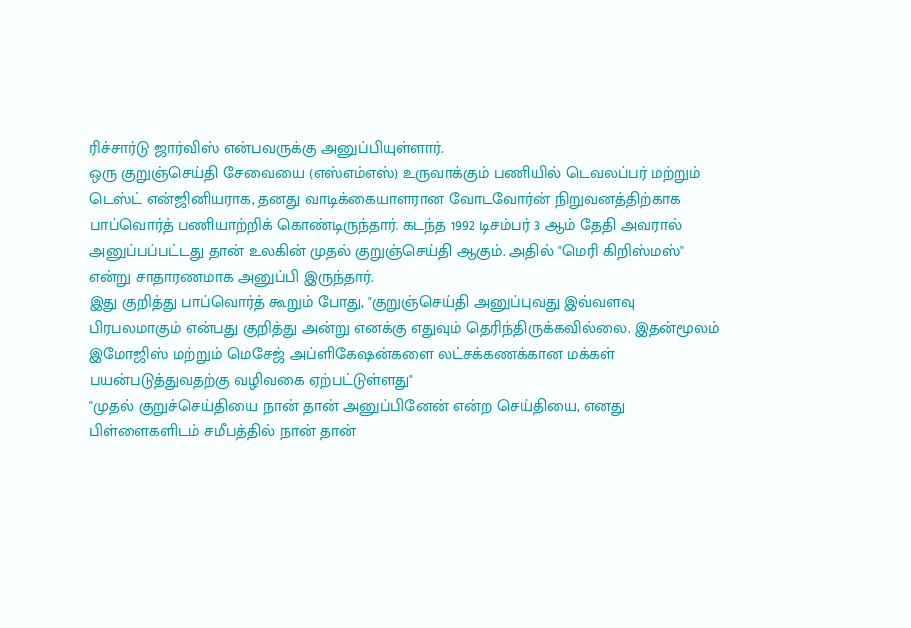ரிச்சார்டு ஜார்விஸ் என்பவருக்கு அனுப்பியுள்ளார்.
ஒரு குறுஞ்செய்தி சேவையை (எஸ்எம்எஸ்) உருவாக்கும் பணியில் டெவலப்பர் மற்றும் டெஸ்ட் என்ஜினியராக, தனது வாடிக்கையாளரான வோடவோர்ன் நிறுவனத்திற்காக பாப்வொர்த் பணியாற்றிக் கொண்டிருந்தார். கடந்த 1992 டிசம்பர் 3 ஆம் தேதி அவரால் அனுப்பப்பட்டது தான் உலகின் முதல் குறுஞ்செய்தி ஆகும். அதில் "மெரி கிறிஸ்மஸ்" என்று சாதாரணமாக அனுப்பி இருந்தார்.
இது குறித்து பாப்வொர்த் கூறும் போது, "குறுஞ்செய்தி அனுப்புவது இவ்வளவு பிரபலமாகும் என்பது குறித்து அன்று எனக்கு எதுவும் தெரிந்திருக்கவில்லை. இதன்மூலம் இமோஜிஸ் மற்றும் மெசேஜ் அப்ளிகேஷன்களை லட்சக்கணக்கான மக்கள் பயன்படுத்துவதற்கு வழிவகை ஏற்பட்டுள்ளது"
"முதல் குறுச்செய்தியை நான் தான் அனுப்பினேன் என்ற செய்தியை, எனது பிள்ளைகளிடம் சமீபத்தில் நான் தான்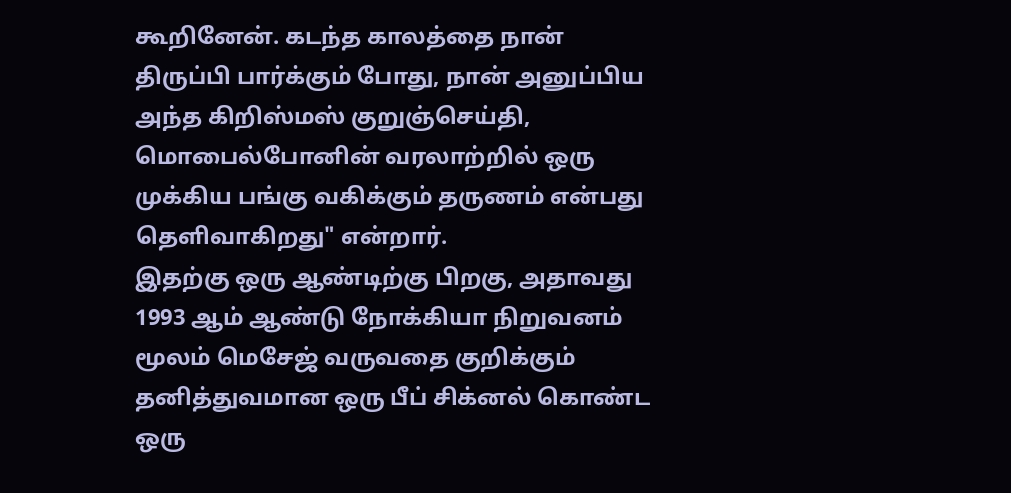கூறினேன். கடந்த காலத்தை நான் திருப்பி பார்க்கும் போது, நான் அனுப்பிய அந்த கிறிஸ்மஸ் குறுஞ்செய்தி, மொபைல்போனின் வரலாற்றில் ஒரு முக்கிய பங்கு வகிக்கும் தருணம் என்பது தெளிவாகிறது" என்றார்.
இதற்கு ஒரு ஆண்டிற்கு பிறகு, அதாவது 1993 ஆம் ஆண்டு நோக்கியா நிறுவனம் மூலம் மெசேஜ் வருவதை குறிக்கும் தனித்துவமான ஒரு பீப் சிக்னல் கொண்ட ஒரு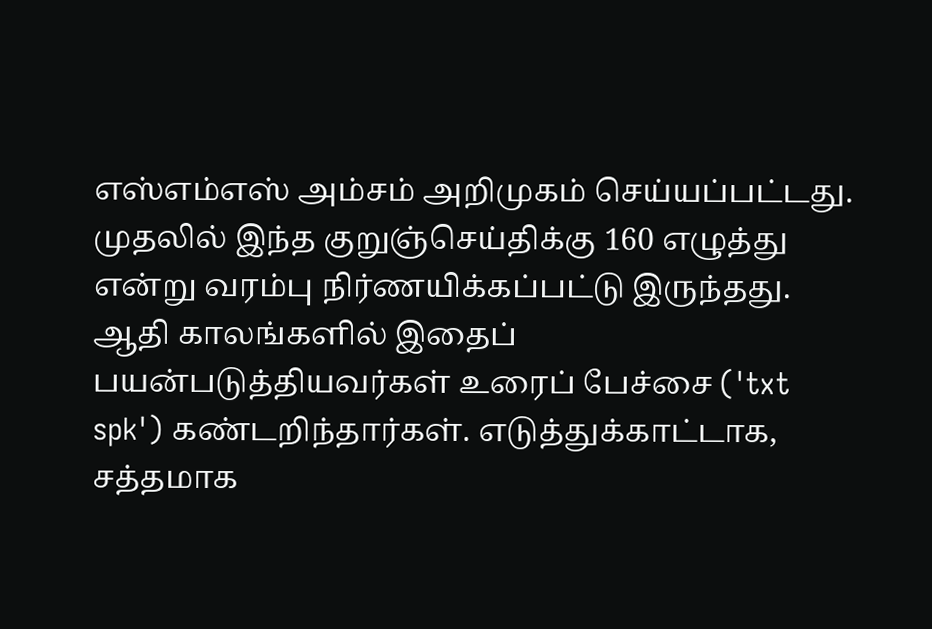எஸ்எம்எஸ் அம்சம் அறிமுகம் செய்யப்பட்டது.
முதலில் இந்த குறுஞ்செய்திக்கு 160 எழுத்து என்று வரம்பு நிர்ணயிக்கப்பட்டு இருந்தது. ஆதி காலங்களில் இதைப் பயன்படுத்தியவர்கள் உரைப் பேச்சை ('txt spk') கண்டறிந்தார்கள். எடுத்துக்காட்டாக, சத்தமாக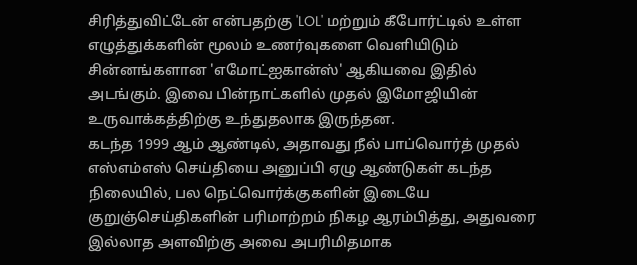சிரித்துவிட்டேன் என்பதற்கு 'LOL' மற்றும் கீபோர்ட்டில் உள்ள எழுத்துக்களின் மூலம் உணர்வுகளை வெளியிடும் சின்னங்களான 'எமோட்ஐகான்ஸ்' ஆகியவை இதில் அடங்கும். இவை பின்நாட்களில் முதல் இமோஜியின் உருவாக்கத்திற்கு உந்துதலாக இருந்தன.
கடந்த 1999 ஆம் ஆண்டில், அதாவது நீல் பாப்வொர்த் முதல் எஸ்எம்எஸ் செய்தியை அனுப்பி ஏழு ஆண்டுகள் கடந்த நிலையில், பல நெட்வொர்க்குகளின் இடையே குறுஞ்செய்திகளின் பரிமாற்றம் நிகழ ஆரம்பித்து, அதுவரை இல்லாத அளவிற்கு அவை அபரிமிதமாக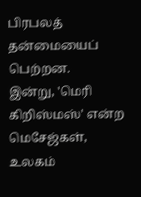பிரபலத் தன்மையைப் பெற்றன.
இன்று, 'மெரி கிறிஸ்மஸ்' என்ற மெசேஜ்கள், உலகம்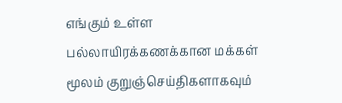எங்கும் உள்ள பல்லாயிரக்கணக்கான மக்கள் மூலம் குறுஞ்செய்திகளாகவும்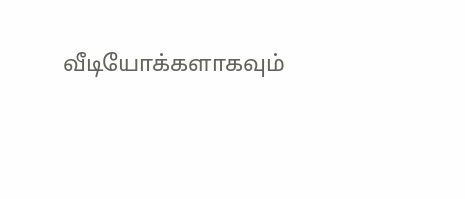வீடியோக்களாகவும்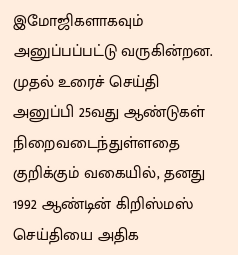இமோஜிகளாகவும் அனுப்பப்பட்டு வருகின்றன.
முதல் உரைச் செய்தி அனுப்பி 25வது ஆண்டுகள் நிறைவடைந்துள்ளதை குறிக்கும் வகையில், தனது 1992 ஆண்டின் கிறிஸ்மஸ் செய்தியை அதிக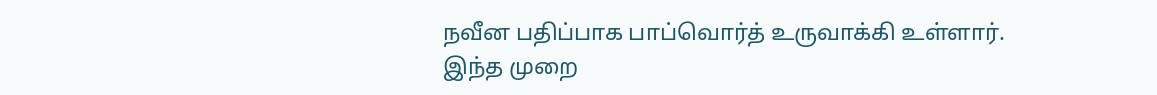நவீன பதிப்பாக பாப்வொர்த் உருவாக்கி உள்ளார். இந்த முறை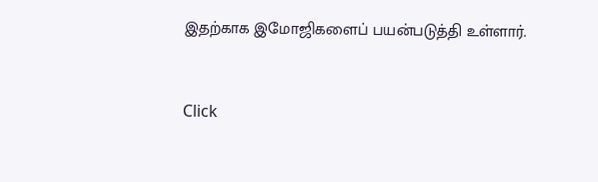இதற்காக இமோஜிகளைப் பயன்படுத்தி உள்ளார்.


Click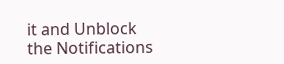it and Unblock the Notifications